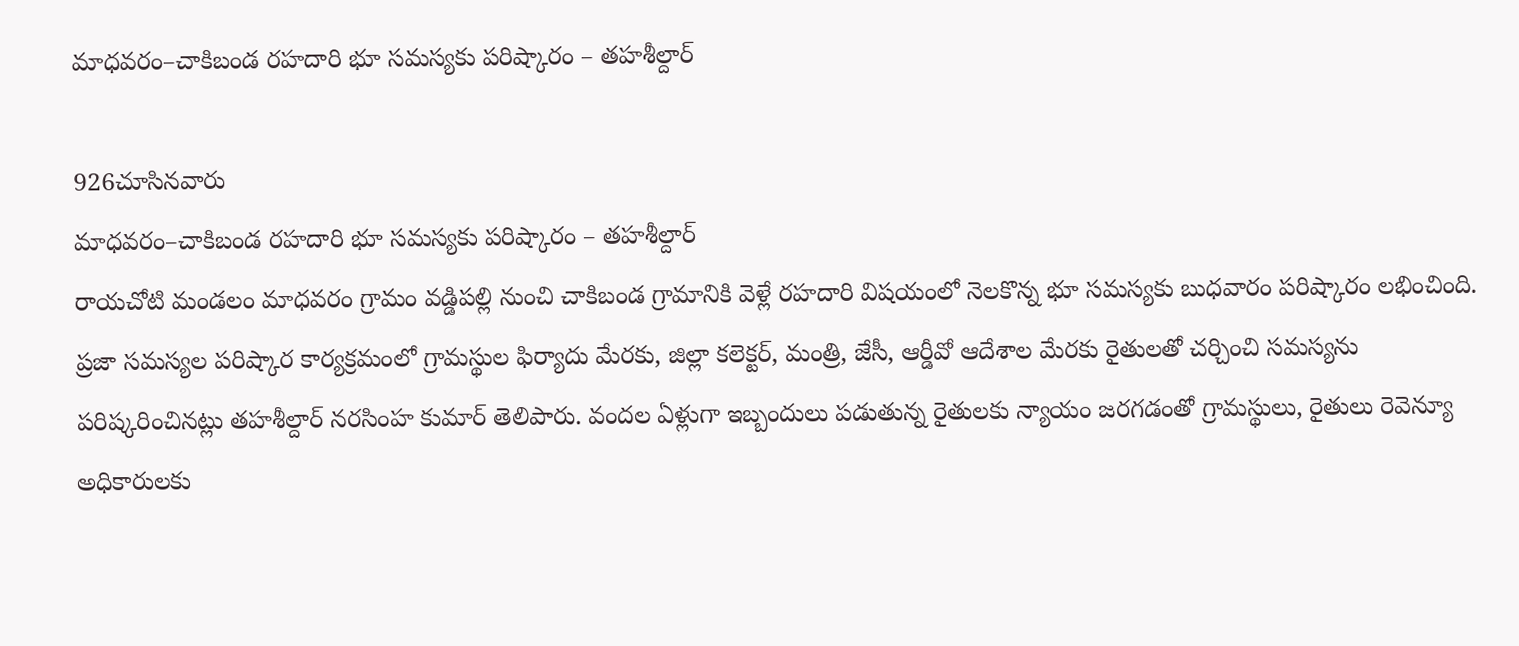మాధవరం–చాకిబండ రహదారి భూ సమస్యకు పరిష్కారం – తహశీల్దార్

926చూసినవారు
మాధవరం–చాకిబండ రహదారి భూ సమస్యకు పరిష్కారం – తహశీల్దార్
రాయచోటి మండలం మాధవరం గ్రామం వడ్డిపల్లి నుంచి చాకిబండ గ్రామానికి వెళ్లే రహదారి విషయంలో నెలకొన్న భూ సమస్యకు బుధవారం పరిష్కారం లభించింది. ప్రజా సమస్యల పరిష్కార కార్యక్రమంలో గ్రామస్థుల ఫిర్యాదు మేరకు, జిల్లా కలెక్టర్, మంత్రి, జేసీ, ఆర్డీవో ఆదేశాల మేరకు రైతులతో చర్చించి సమస్యను పరిష్కరించినట్లు తహశీల్దార్ నరసింహ కుమార్ తెలిపారు. వందల ఏళ్లుగా ఇబ్బందులు పడుతున్న రైతులకు న్యాయం జరగడంతో గ్రామస్థులు, రైతులు రెవెన్యూ అధికారులకు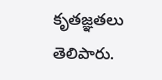కృతజ్ఞతలు తెలిపారు.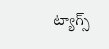ట్యాగ్స్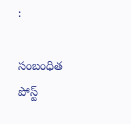:

సంబంధిత పోస్ట్